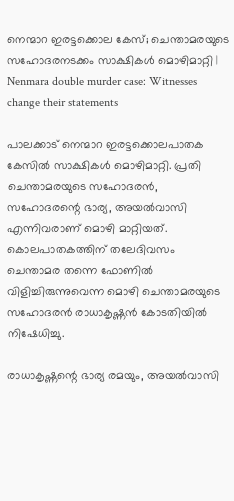നെന്മാറ ഇരട്ടക്കൊല കേസ്; ചെന്താമരയുടെ സഹോദരനടക്കം സാക്ഷികള്‍ മൊഴിമാറ്റി | Nenmara double murder case: Witnesses change their statements

പാലക്കാട് നെന്മാറ ഇരട്ടക്കൊലപാതക കേസില്‍ സാക്ഷികള്‍ മൊഴിമാറ്റി. പ്രതി ചെന്താമരയുടെ സഹോദരന്‍, സഹോദരന്റെ ഭാര്യ, അയല്‍വാസി എന്നിവരാണ് മൊഴി മാറ്റിയത്. കൊലപാതകത്തിന് തലേദിവസം ചെന്താമര തന്നെ ഫോണില്‍ വിളിച്ചിരുന്നുവെന്ന മൊഴി ചെന്താമരയുടെ സഹോദരന്‍ രാധാകൃഷ്ണന്‍ കോടതിയില്‍ നിഷേധിച്ചു.

രാധാകൃഷ്ണന്റെ ഭാര്യ രമയും, അയല്‍വാസി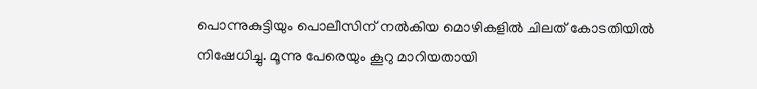പൊന്നുകുട്ടിയും പൊലീസിന് നല്‍കിയ മൊഴികളില്‍ ചിലത് കോടതിയില്‍ നിഷേധിച്ചു. മൂന്നു പേരെയും കൂറു മാറിയതായി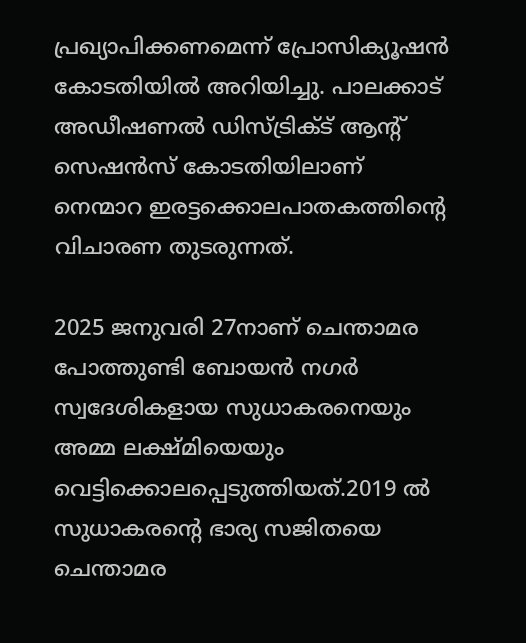പ്രഖ്യാപിക്കണമെന്ന് പ്രോസിക്യൂഷന്‍ കോടതിയില്‍ അറിയിച്ചു. പാലക്കാട് അഡീഷണല്‍ ഡിസ്ട്രിക്ട് ആന്റ് സെഷന്‍സ് കോടതിയിലാണ് നെന്മാറ ഇരട്ടക്കൊലപാതകത്തിന്റെ വിചാരണ തുടരുന്നത്.

2025 ജനുവരി 27നാണ് ചെന്താമര പോത്തുണ്ടി ബോയന്‍ നഗര്‍ സ്വദേശികളായ സുധാകരനെയും അമ്മ ലക്ഷ്മിയെയും വെട്ടിക്കൊലപ്പെടുത്തിയത്.2019 ല്‍ സുധാകരന്റെ ഭാര്യ സജിതയെ ചെന്താമര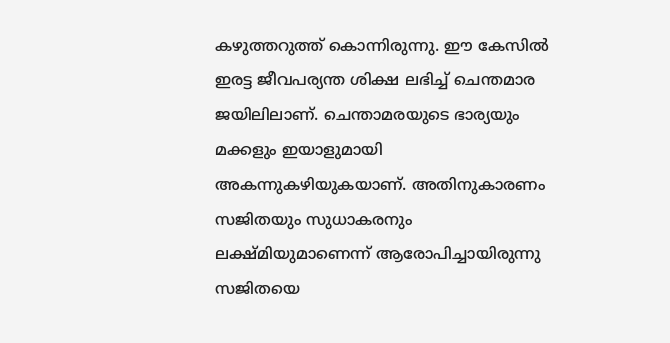കഴുത്തറുത്ത് കൊന്നിരുന്നു. ഈ കേസില്‍ ഇരട്ട ജീവപര്യന്ത ശിക്ഷ ലഭിച്ച് ചെന്തമാര ജയിലിലാണ്. ചെന്താമരയുടെ ഭാര്യയും മക്കളും ഇയാളുമായി അകന്നുകഴിയുകയാണ്. അതിനുകാരണം സജിതയും സുധാകരനും ലക്ഷ്മിയുമാണെന്ന് ആരോപിച്ചായിരുന്നു സജിതയെ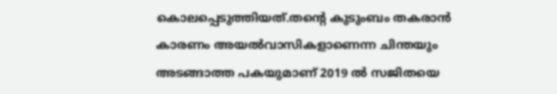കൊലപ്പെടുത്തിയത്.തന്റെ കുടുംബം തകരാന്‍ കാരണം അയല്‍വാസികളാണെന്ന ചിന്തയും അടങ്ങാത്ത പകയുമാണ് 2019 ല്‍ സജിതയെ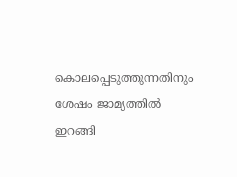കൊലപ്പെടുത്തുന്നതിനും ശേഷം ജാമ്യത്തില്‍ ഇറങ്ങി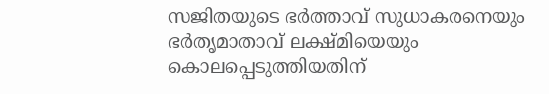സജിതയുടെ ഭര്‍ത്താവ് സുധാകരനെയും ഭര്‍തൃമാതാവ് ലക്ഷ്മിയെയും കൊലപ്പെടുത്തിയതിന്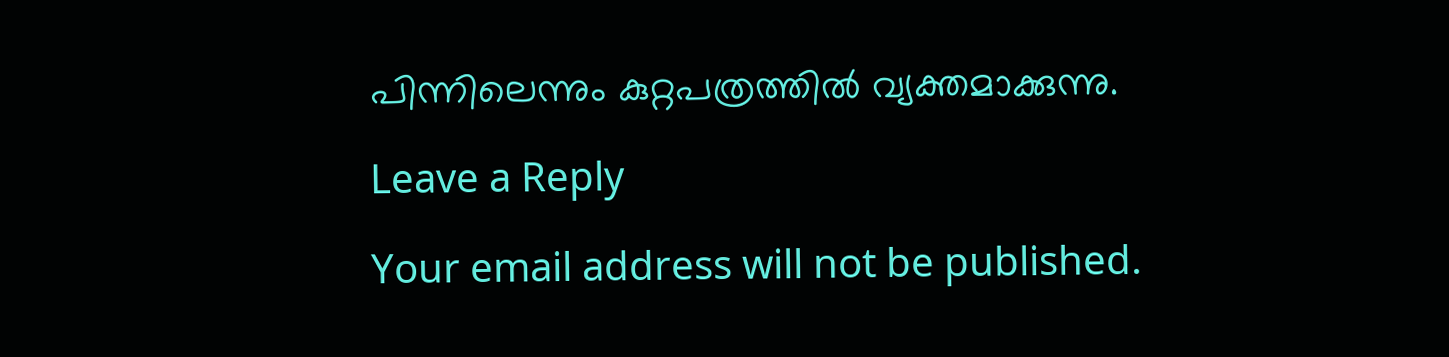പിന്നിലെന്നും കുറ്റപത്രത്തില്‍ വ്യക്തമാക്കുന്നു.

Leave a Reply

Your email address will not be published.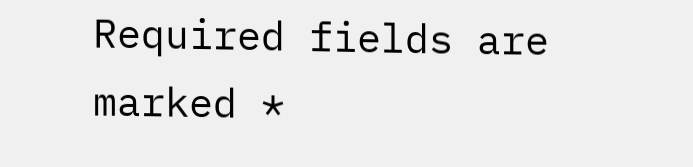Required fields are marked *